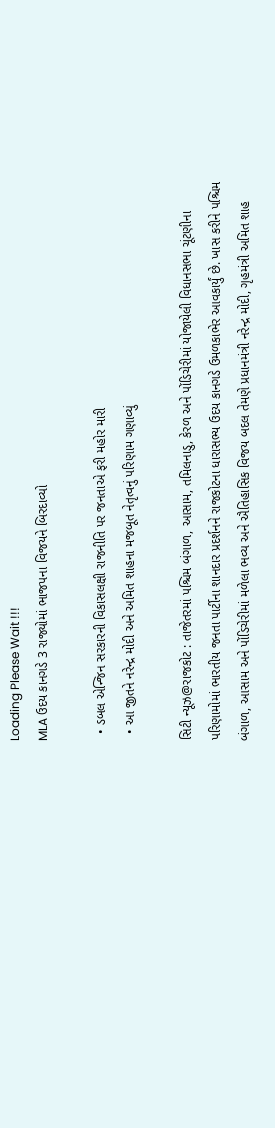Loading Please Wait !!!
MLA ઉદય કાનગડે 3 રાજ્યોમાં ભાજપના વિજયને બિરદાવ્યો

  • ડબલ એન્જિન સરકારની વિકાસલક્ષી રાજનીતિ પર જનતાએ ફરી મહોર મારી
  • આ જીતને નરેન્દ્ર મોદી અને અમિત શાહના મજબૂત નેતૃત્વનું પરિણામ ગણાવ્યું

સિટી ન્યૂઝ@રાજકોટ : તાજેતરમાં પશ્ચિમ બંગાળ, આસામ, તમિલનાડુ, કેરળ અને પોંડિચેરીમાં યોજાયેલી વિધાનસભા ચૂંટણીના પરિણામોમાં ભારતીય જનતા પાર્ટીના શાનદાર પ્રદર્શનને રાજકોટના ધારાસભ્ય ઉદય કાનગડે ઉમળકાભેર આવકાર્યું છે. ખાસ કરીને પશ્ચિમ બંગાળ, આસામ અને પોંડિચેરીમાં મળેલા ભવ્ય અને ઐતિહાસિક વિજય બદલ તેમણે પ્રધાનમંત્રી નરેન્દ્ર મોદી, ગૃહમંત્રી અમિત શાહ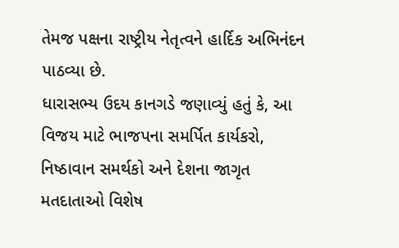તેમજ પક્ષના રાષ્ટ્રીય નેતૃત્વને હાર્દિક અભિનંદન પાઠવ્યા છે.
ધારાસભ્ય ઉદય કાનગડે જણાવ્યું હતું કે, આ વિજય માટે ભાજપના સમર્પિત કાર્યકરો, નિષ્ઠાવાન સમર્થકો અને દેશના જાગૃત મતદાતાઓ વિશેષ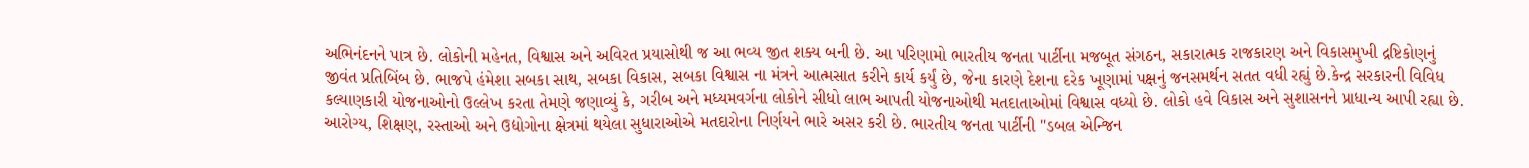અભિનંદનને પાત્ર છે. લોકોની મહેનત, વિશ્વાસ અને અવિરત પ્રયાસોથી જ આ ભવ્ય જીત શક્ય બની છે. આ પરિણામો ભારતીય જનતા પાર્ટીના મજબૂત સંગઠન, સકારાત્મક રાજકારણ અને વિકાસમુખી દ્રષ્ટિકોણનું જીવંત પ્રતિબિંબ છે. ભાજપે હંમેશા સબકા સાથ, સબકા વિકાસ, સબકા વિશ્વાસ ના મંત્રને આત્મસાત કરીને કાર્ય કર્યું છે, જેના કારણે દેશના દરેક ખૂણામાં પક્ષનું જનસમર્થન સતત વધી રહ્યું છે.કેન્દ્ર સરકારની વિવિધ કલ્યાણકારી યોજનાઓનો ઉલ્લેખ કરતા તેમણે જણાવ્યું કે, ગરીબ અને મધ્યમવર્ગના લોકોને સીધો લાભ આપતી યોજનાઓથી મતદાતાઓમાં વિશ્વાસ વધ્યો છે. લોકો હવે વિકાસ અને સુશાસનને પ્રાધાન્ય આપી રહ્યા છે. આરોગ્ય, શિક્ષણ, રસ્તાઓ અને ઉદ્યોગોના ક્ષેત્રમાં થયેલા સુધારાઓએ મતદારોના નિર્ણયને ભારે અસર કરી છે. ભારતીય જનતા પાર્ટીની "ડબલ એન્જિન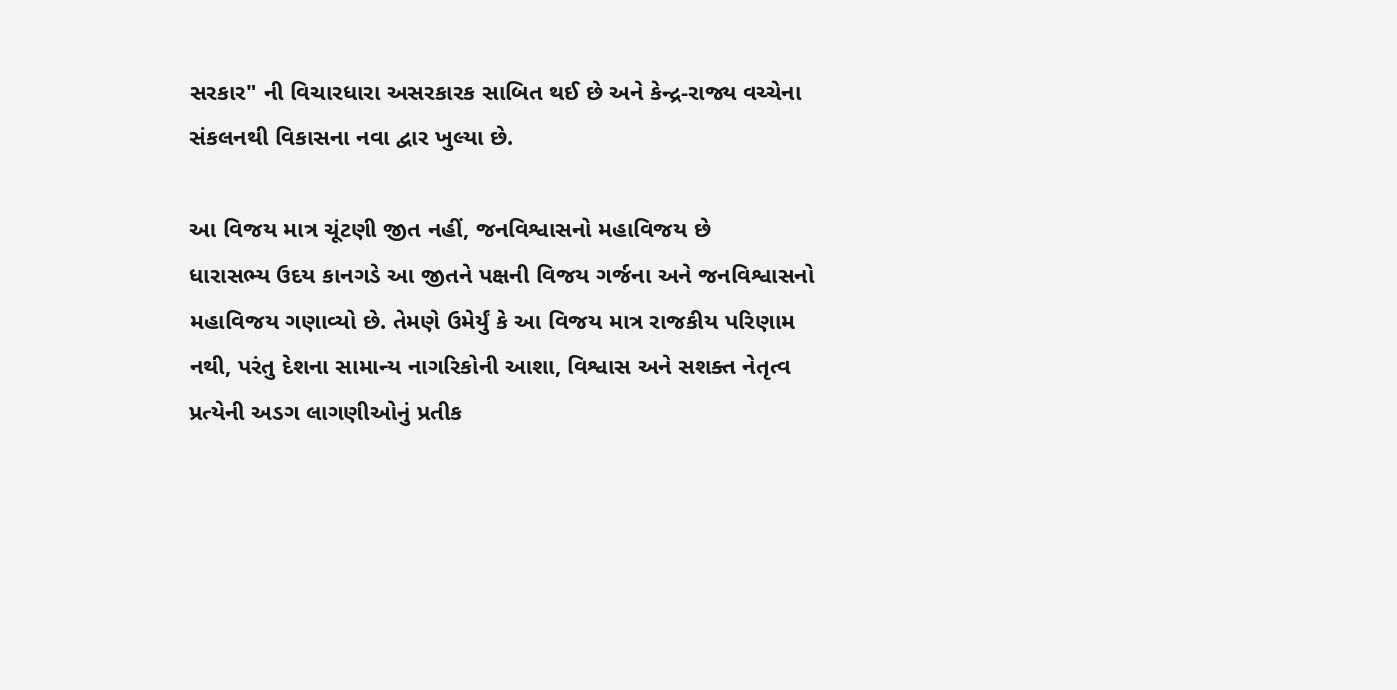સરકાર" ની વિચારધારા અસરકારક સાબિત થઈ છે અને કેન્દ્ર-રાજ્ય વચ્ચેના સંકલનથી વિકાસના નવા દ્વાર ખુલ્યા છે.

આ વિજય માત્ર ચૂંટણી જીત નહીં, જનવિશ્વાસનો મહાવિજય છે
ધારાસભ્ય ઉદય કાનગડે આ જીતને પક્ષની વિજય ગર્જના અને જનવિશ્વાસનો મહાવિજય ગણાવ્યો છે. તેમણે ઉમેર્યું કે આ વિજય માત્ર રાજકીય પરિણામ નથી, પરંતુ દેશના સામાન્ય નાગરિકોની આશા, વિશ્વાસ અને સશક્ત નેતૃત્વ પ્રત્યેની અડગ લાગણીઓનું પ્રતીક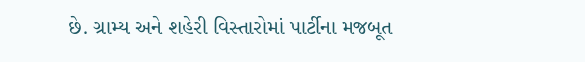છે. ગ્રામ્ય અને શહેરી વિસ્તારોમાં પાર્ટીના મજબૂત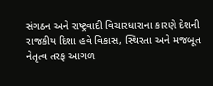સંગઠન અને રાષ્ટ્રવાદી વિચારધારાના કારણે દેશની રાજકીય દિશા હવે વિકાસ, સ્થિરતા અને મજબૂત નેતૃત્વ તરફ આગળ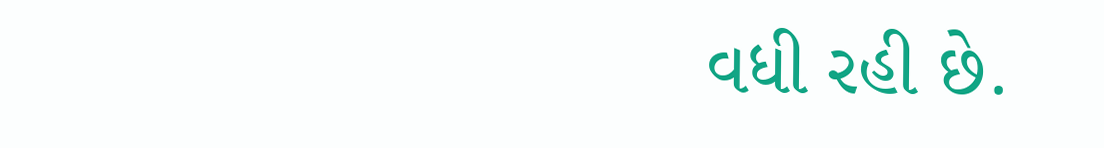વધી રહી છે.